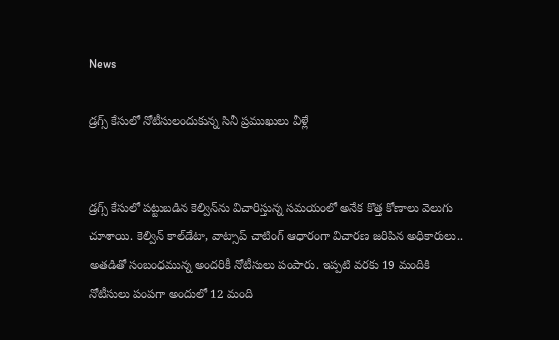News

డ్రగ్స్ కేసులో నోటీసులందుకున్న సినీ ప్రముఖులు వీళ్లే


డ్రగ్స్ కేసులో పట్టుబడిన కెల్విన్‌‌ను విచారిస్తున్న సమయంలో అనేక కొత్త కోణాలు వెలుగు చూశాయి. కెల్విన్‌ కాల్‌డేటా, వాట్సాప్‌ చాటింగ్‌ ఆధారంగా విచారణ జరిపిన అధికారులు.. అతడితో సంబంధమున్న అందరికీ నోటీసులు పంపారు. ఇప్పటి వరకు 19 మందికి నోటీసులు పంపగా అందులో 12 మంది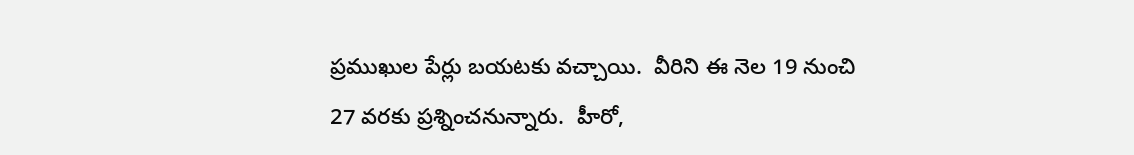ప్రముఖుల పేర్లు బయటకు వచ్చాయి.  వీరిని ఈ నెల 19 నుంచి 27 వరకు ప్రశ్నించనున్నారు.  హీరో,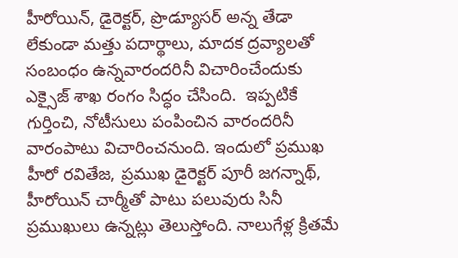హీరోయిన్‌, డైరెక్టర్‌, ప్రొడ్యూసర్‌ అన్న తేడా లేకుండా మత్తు పదార్థాలు, మాదక ద్రవ్యాలతో సంబంధం ఉన్నవారందరినీ విచారించేందుకు ఎక్సైజ్ శాఖ రంగం సిద్ధం చేసింది.  ఇప్పటికే గుర్తించి, నోటీసులు పంపించిన వారందరినీ వారంపాటు విచారించనుంది. ఇందులో ప్రముఖ హీరో రవితేజ, ప్రముఖ డైరెక్టర్ పూరీ జగన్నాథ్‌, హీరోయిన్ చార్మీతో పాటు పలువురు సినీ ప్రముఖులు ఉన్నట్లు తెలుస్తోంది. నాలుగేళ్ల క్రితమే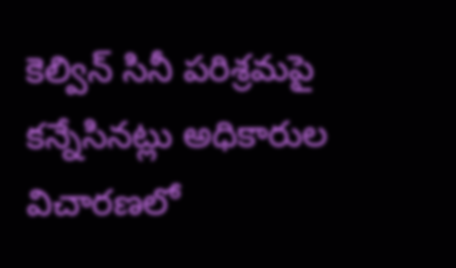కెల్విన్‌ సినీ పరిశ్రమపై కన్నేసినట్లు అధికారుల విచారణలో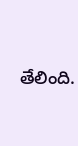తేలింది.